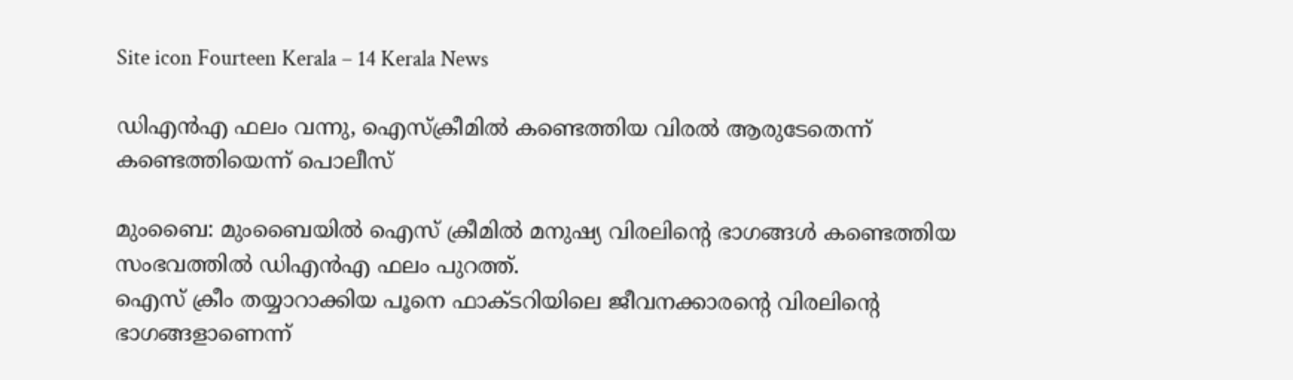Site icon Fourteen Kerala – 14 Kerala News

ഡിഎൻഎ ഫലം വന്നു, ഐസ്ക്രീമിൽ കണ്ടെത്തിയ വിരൽ ആരുടേതെന്ന് കണ്ടെത്തിയെന്ന് പൊലീസ്

മുംബൈ: മുംബൈയിൽ ഐസ് ക്രീമിൽ മനുഷ്യ വിരലിന്റെ ഭാഗങ്ങൾ കണ്ടെത്തിയ സംഭവത്തിൽ ഡിഎൻഎ ഫലം പുറത്ത്.
ഐസ് ക്രീം തയ്യാറാക്കിയ പൂനെ ഫാക്ടറിയിലെ ജീവനക്കാരന്റെ വിരലിന്റെ ഭാഗങ്ങളാണെന്ന്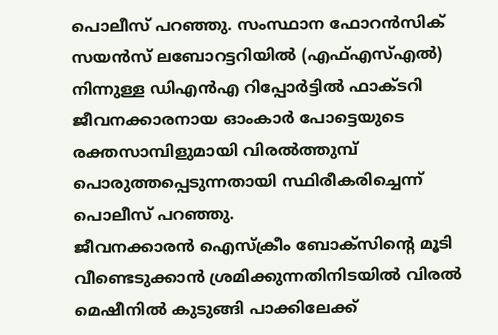പൊലീസ് പറഞ്ഞു. സംസ്ഥാന ഫോറൻസിക് സയൻസ് ലബോറട്ടറിയിൽ (എഫ്എസ്എൽ) നിന്നുള്ള ഡിഎൻഎ റിപ്പോർട്ടിൽ ഫാക്ടറി ജീവനക്കാരനായ ഓംകാർ പോട്ടെയുടെ രക്തസാമ്പിളുമായി വിരൽത്തുമ്പ് പൊരുത്തപ്പെടുന്നതായി സ്ഥിരീകരിച്ചെന്ന് പൊലീസ് പറഞ്ഞു.
ജീവനക്കാരൻ ഐസ്‌ക്രീം ബോക്‌സിൻ്റെ മൂടി വീണ്ടെടുക്കാൻ ശ്രമിക്കുന്നതിനിടയിൽ വിരൽ മെഷീനിൽ കുടുങ്ങി പാക്കിലേക്ക്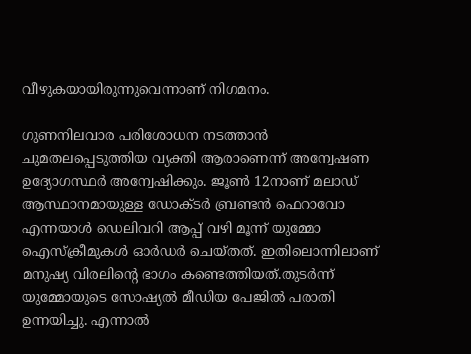വീഴുകയായിരുന്നുവെന്നാണ് നിഗമനം.

ഗുണനിലവാര പരിശോധന നടത്താൻ ചുമതലപ്പെടുത്തിയ വ്യക്തി ആരാണെന്ന് അന്വേഷണ ഉദ്യോഗസ്ഥർ അന്വേഷിക്കും. ജൂൺ 12നാണ് മലാഡ് ആസ്ഥാനമായുള്ള ഡോക്ടർ ബ്രണ്ടൻ ഫെറാവോ എന്നയാൾ ഡെലിവറി ആപ്പ് വഴി മൂന്ന് യുമ്മോ ഐസ്ക്രീമുകൾ ഓർഡർ ചെയ്തത്. ഇതിലൊന്നിലാണ് മനുഷ്യ വിരലിന്റെ ഭാഗം കണ്ടെത്തിയത്.തുടർന്ന് യുമ്മോയുടെ സോഷ്യൽ മീഡിയ പേജിൽ പരാതി ഉന്നയിച്ചു. എന്നാൽ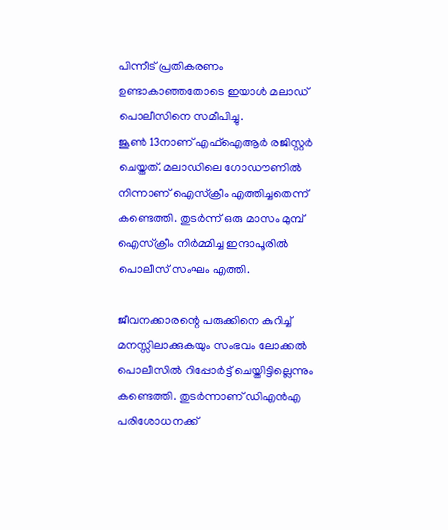പിന്നീട് പ്രതികരണം ഉണ്ടാകാഞ്ഞതോടെ ഇയാൾ മലാഡ് പൊലീസിനെ സമീപിച്ചു.
ജൂൺ 13നാണ് എഫ്ഐആർ രജിസ്റ്റർ ചെയ്തത്. മലാഡിലെ ഗോഡൗണിൽ നിന്നാണ് ഐസ്ക്രീം എത്തിച്ചതെന്ന് കണ്ടെത്തി. തുടർന്ന് ഒരു മാസം മുമ്പ് ഐസ്ക്രീം നിർമ്മിച്ച ഇന്ദാപൂരിൽ പൊലീസ് സംഘം എത്തി.

ജീവനക്കാരന്റെ പരുക്കിനെ കുറിച്ച് മനസ്സിലാക്കുകയും സംഭവം ലോക്കൽ പൊലീസിൽ റിപ്പോർട്ട് ചെയ്തിട്ടില്ലെന്നും കണ്ടെത്തി. തുടർന്നാണ് ഡിഎൻഎ പരിശോധനക്ക്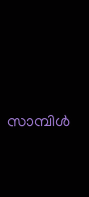സാമ്പിൾ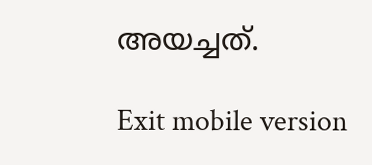അയച്ചത്.

Exit mobile version